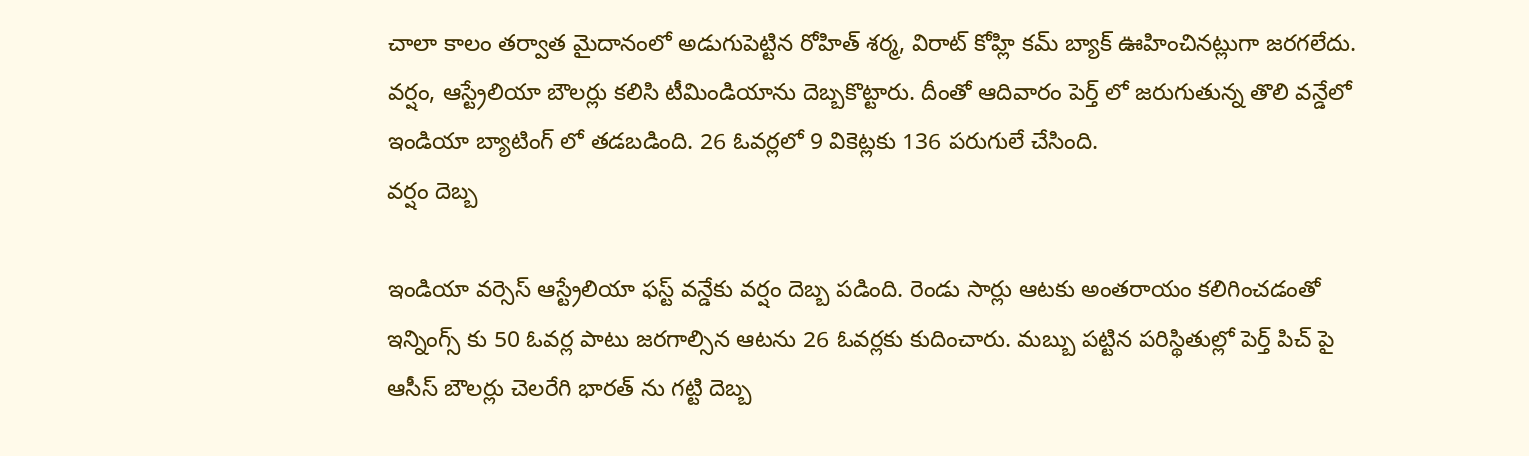చాలా కాలం తర్వాత మైదానంలో అడుగుపెట్టిన రోహిత్ శర్మ, విరాట్ కోహ్లి కమ్ బ్యాక్ ఊహించినట్లుగా జరగలేదు. వర్షం, ఆస్ట్రేలియా బౌలర్లు కలిసి టీమిండియాను దెబ్బకొట్టారు. దీంతో ఆదివారం పెర్త్ లో జరుగుతున్న తొలి వన్డేలో ఇండియా బ్యాటింగ్ లో తడబడింది. 26 ఓవర్లలో 9 వికెట్లకు 136 పరుగులే చేసింది.
వర్షం దెబ్బ

ఇండియా వర్సెస్ ఆస్ట్రేలియా ఫస్ట్ వన్డేకు వర్షం దెబ్బ పడింది. రెండు సార్లు ఆటకు అంతరాయం కలిగించడంతో ఇన్నింగ్స్ కు 50 ఓవర్ల పాటు జరగాల్సిన ఆటను 26 ఓవర్లకు కుదించారు. మబ్బు పట్టిన పరిస్థితుల్లో పెర్త్ పిచ్ పై ఆసీస్ బౌలర్లు చెలరేగి భారత్ ను గట్టి దెబ్బ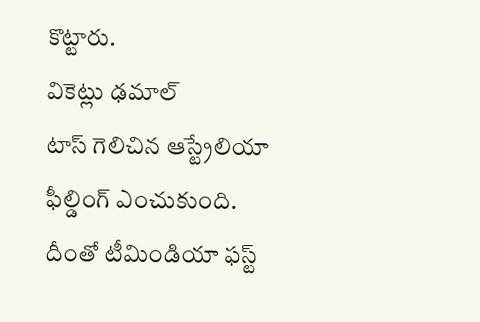కొట్టారు.
వికెట్లు ఢమాల్
టాస్ గెలిచిన ఆస్ట్రేలియా ఫీల్డింగ్ ఎంచుకుంది. దీంతో టీమిండియా ఫస్ట్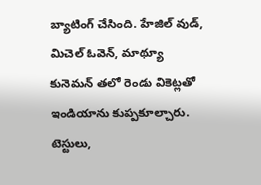బ్యాటింగ్ చేసింది. హేజిల్ వుడ్, మిచెల్ ఓవెన్, మాథ్యూ కునెమన్ తలో రెండు వికెట్లతో ఇండియాను కుప్పకూల్చారు. టెస్టులు,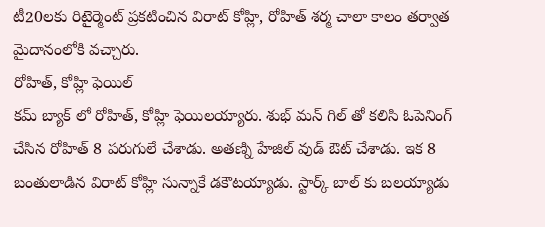టీ20లకు రిటైర్మెంట్ ప్రకటించిన విరాట్ కోహ్లి, రోహిత్ శర్మ చాలా కాలం తర్వాత మైదానంలోకి వచ్చారు.
రోహిత్, కోహ్లి ఫెయిల్
కమ్ బ్యాక్ లో రోహిత్, కోహ్లి ఫెయిలయ్యారు. శుభ్ మన్ గిల్ తో కలిసి ఓపెనింగ్ చేసిన రోహిత్ 8 పరుగులే చేశాడు. అతణ్ని హేజిల్ వుడ్ ఔట్ చేశాడు. ఇక 8 బంతులాడిన విరాట్ కోహ్లి సున్నాకే డకౌటయ్యాడు. స్టార్క్ బాల్ కు బలయ్యాడు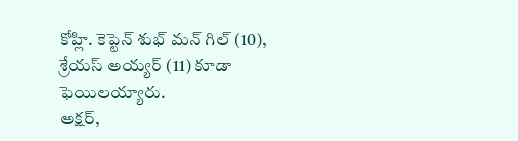కోహ్లి. కెప్టెన్ శుభ్ మన్ గిల్ (10), శ్రేయస్ అయ్యర్ (11) కూడా ఫెయిలయ్యారు.
అక్షర్,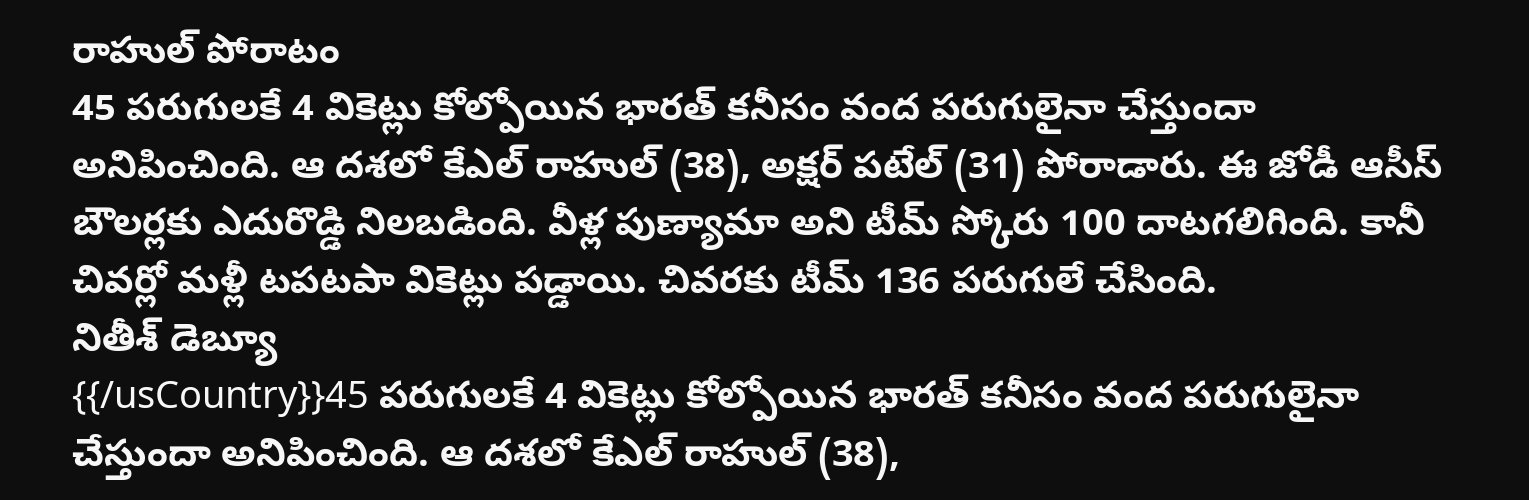రాహుల్ పోరాటం
45 పరుగులకే 4 వికెట్లు కోల్పోయిన భారత్ కనీసం వంద పరుగులైనా చేస్తుందా అనిపించింది. ఆ దశలో కేఎల్ రాహుల్ (38), అక్షర్ పటేల్ (31) పోరాడారు. ఈ జోడీ ఆసీస్ బౌలర్లకు ఎదురొడ్డి నిలబడింది. వీళ్ల పుణ్యామా అని టీమ్ స్కోరు 100 దాటగలిగింది. కానీ చివర్లో మళ్లీ టపటపా వికెట్లు పడ్డాయి. చివరకు టీమ్ 136 పరుగులే చేసింది.
నితీశ్ డెబ్యూ
{{/usCountry}}45 పరుగులకే 4 వికెట్లు కోల్పోయిన భారత్ కనీసం వంద పరుగులైనా చేస్తుందా అనిపించింది. ఆ దశలో కేఎల్ రాహుల్ (38),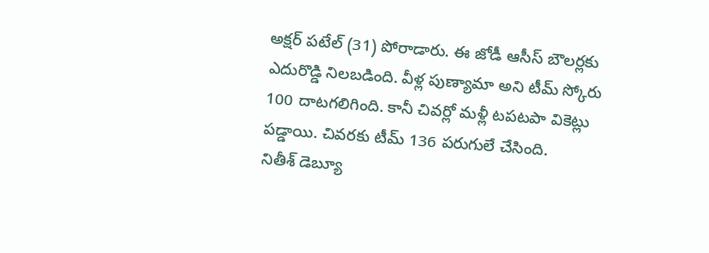అక్షర్ పటేల్ (31) పోరాడారు. ఈ జోడీ ఆసీస్ బౌలర్లకు ఎదురొడ్డి నిలబడింది. వీళ్ల పుణ్యామా అని టీమ్ స్కోరు 100 దాటగలిగింది. కానీ చివర్లో మళ్లీ టపటపా వికెట్లు పడ్డాయి. చివరకు టీమ్ 136 పరుగులే చేసింది.
నితీశ్ డెబ్యూ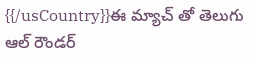{{/usCountry}}ఈ మ్యాచ్ తో తెలుగు ఆల్ రౌండర్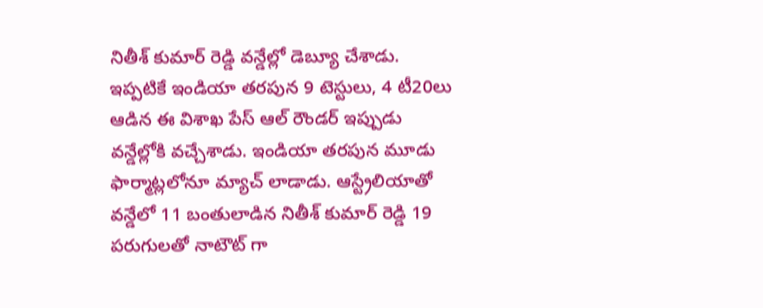నితీశ్ కుమార్ రెడ్డి వన్డేల్లో డెబ్యూ చేశాడు. ఇప్పటికే ఇండియా తరపున 9 టెస్టులు, 4 టీ20లు ఆడిన ఈ విశాఖ పేస్ ఆల్ రౌండర్ ఇప్పుడు వన్డేల్లోకి వచ్చేశాడు. ఇండియా తరపున మూడు ఫార్మాట్లలోనూ మ్యాచ్ లాడాడు. ఆస్ట్రేలియాతో వన్డేలో 11 బంతులాడిన నితీశ్ కుమార్ రెడ్డి 19 పరుగులతో నాటౌట్ గా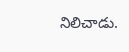నిలిచాడు.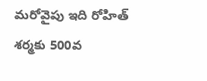మరోవైపు ఇది రోహిత్ శర్మకు 500వ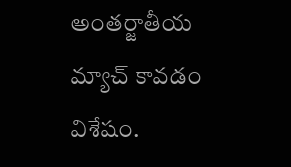అంతర్జాతీయ మ్యాచ్ కావడం విశేషం.